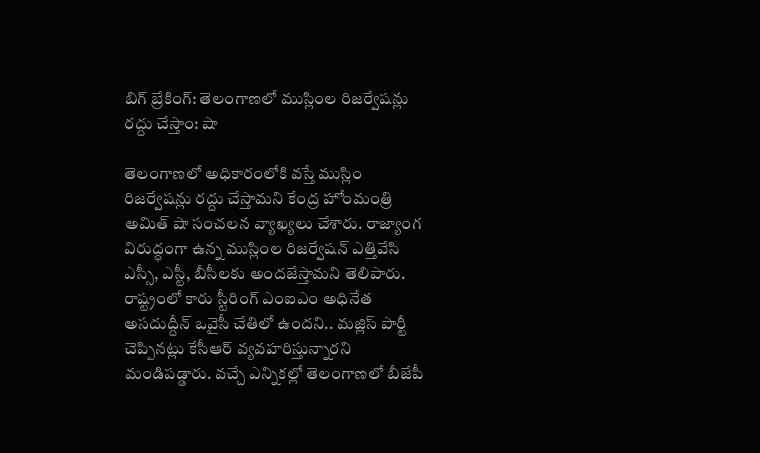బిగ్ బ్రేకింగ్: తెలంగాణలో ముస్లింల రిజర్వేషన్లు రద్దు చేస్తాం: షా

తెలంగాణలో అధికారంలోకి వస్తే ముస్లిం రిజర్వేషన్లు రద్దు చేస్తామని కేంద్ర హోంమంత్రి అమిత్ షా సంచలన వ్యాఖ్యలు చేశారు. రాజ్యాంగ విరుద్ధంగా ఉన్న ముస్లింల రిజర్వేషన్ ఎత్తివేసి ఎస్సీ, ఎస్టీ, బీసీలకు అందజేస్తామని తెలిపారు. రాష్ట్రంలో కారు స్టీరింగ్ ఎంఐఎం అధినేత అసదుద్దీన్ ఒవైసీ చేతిలో ఉందని.. మజ్లిస్ పార్టీ చెప్పినట్లు కేసీఆర్ వ్యవహరిస్తున్నారని మండిపడ్డారు. వచ్చే ఎన్నికల్లో తెలంగాణలో బీజేపీ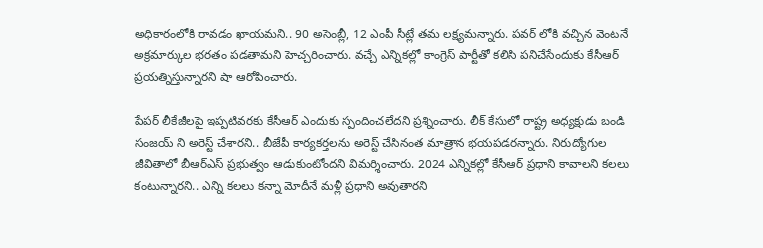అధికారంలోకి రావడం ఖాయమని.. 90 అసెంబ్లీ, 12 ఎంపీ సీట్లే తమ లక్ష్యమన్నారు. పవర్ లోకి వచ్చిన వెంటనే అక్రమార్కుల భరతం పడతామని హెచ్చరించారు. వచ్చే ఎన్నికల్లో కాంగ్రెస్ పార్టీతో కలిసి పనిచేసేందుకు కేసీఆర్ ప్రయత్నిస్తున్నారని షా ఆరోపించారు.

పేపర్ లీకేజీలపై ఇప్పటివరకు కేసీఆర్ ఎందుకు స్పందించలేదని ప్రశ్నించారు. లీక్ కేసులో రాష్ట్ర అధ్యక్షుడు బండి సంజయ్ ని అరెస్ట్ చేశారని.. బీజేపీ కార్యకర్తలను అరెస్ట్ చేసినంత మాత్రాన భయపడరన్నారు. నిరుద్యోగుల జీవితాలో బీఆర్ఎస్ ప్రభుత్వం ఆడుకుంటోందని విమర్శించారు. 2024 ఎన్నికల్లో కేసీఆర్ ప్రధాని కావాలని కలలు కంటున్నారని.. ఎన్ని కలలు కన్నా మోదీనే మళ్లీ ప్రధాని అవుతారని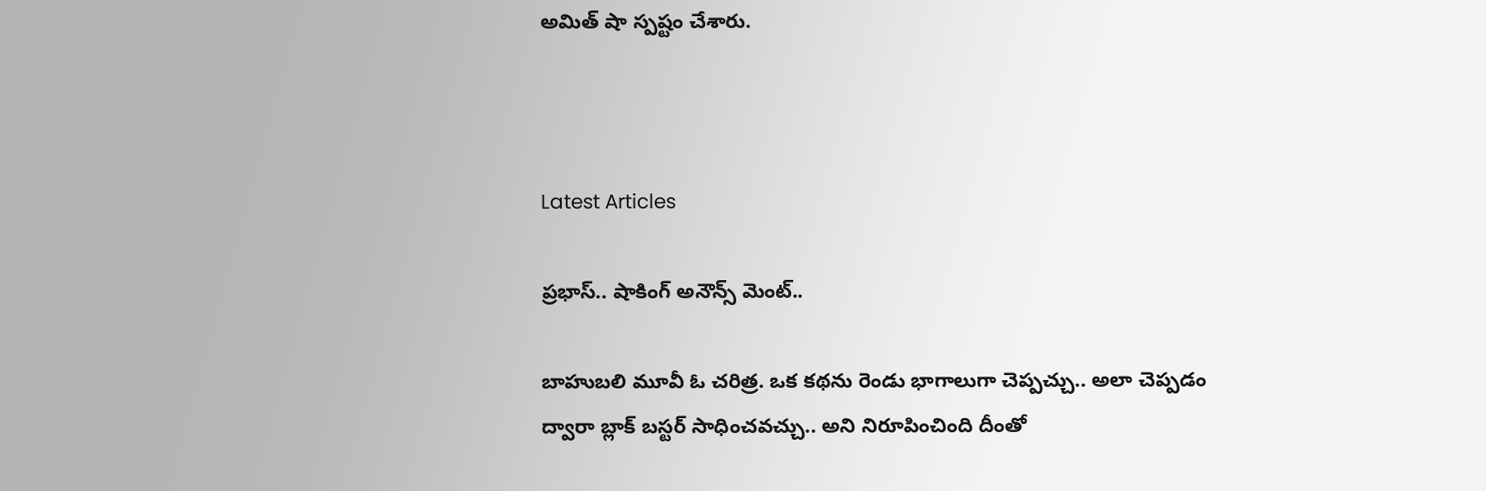అమిత్ షా స్పష్టం చేశారు.



Latest Articles

ప్రభాస్.. షాకింగ్ అనౌన్స్ మెంట్..

బాహుబలి మూవీ ఓ చరిత్ర. ఒక కథను రెండు భాగాలుగా చెప్పచ్చు.. అలా చెప్పడం ద్వారా బ్లాక్ బస్టర్ సాధించవచ్చు.. అని నిరూపించింది దీంతో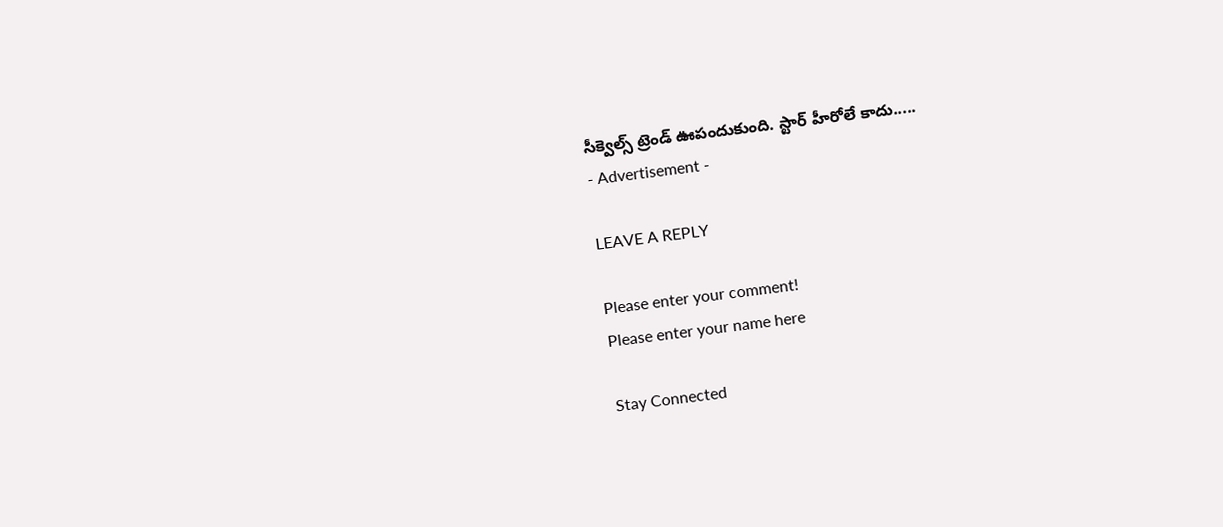సీక్వెల్స్ ట్రెండ్ ఊపందుకుంది. స్టార్ హీరోలే కాదు.....
- Advertisement -

LEAVE A REPLY

Please enter your comment!
Please enter your name here

Stay Connected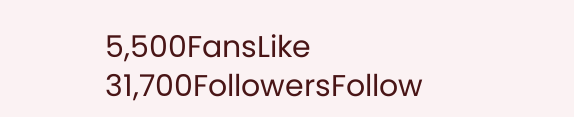5,500FansLike
31,700FollowersFollow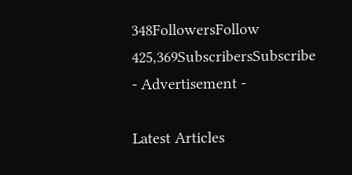348FollowersFollow
425,369SubscribersSubscribe
- Advertisement -

Latest Articles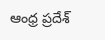ఆంధ్ర ప్రదేశ్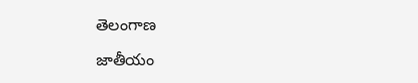తెలంగాణ

జాతీయం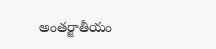అంతర్జాతీయం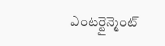ఎంటర్టైన్మెంట్